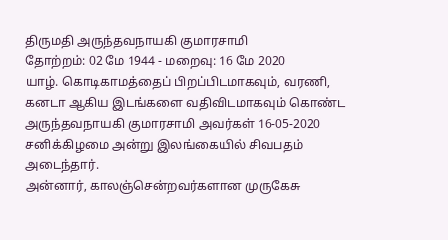திருமதி அருந்தவநாயகி குமாரசாமி
தோற்றம்: 02 மே 1944 - மறைவு: 16 மே 2020
யாழ். கொடிகாமத்தைப் பிறப்பிடமாகவும், வரணி, கனடா ஆகிய இடங்களை வதிவிடமாகவும் கொண்ட அருந்தவநாயகி குமாரசாமி அவர்கள் 16-05-2020 சனிக்கிழமை அன்று இலங்கையில் சிவபதம் அடைந்தார்.
அன்னார், காலஞ்சென்றவர்களான முருகேசு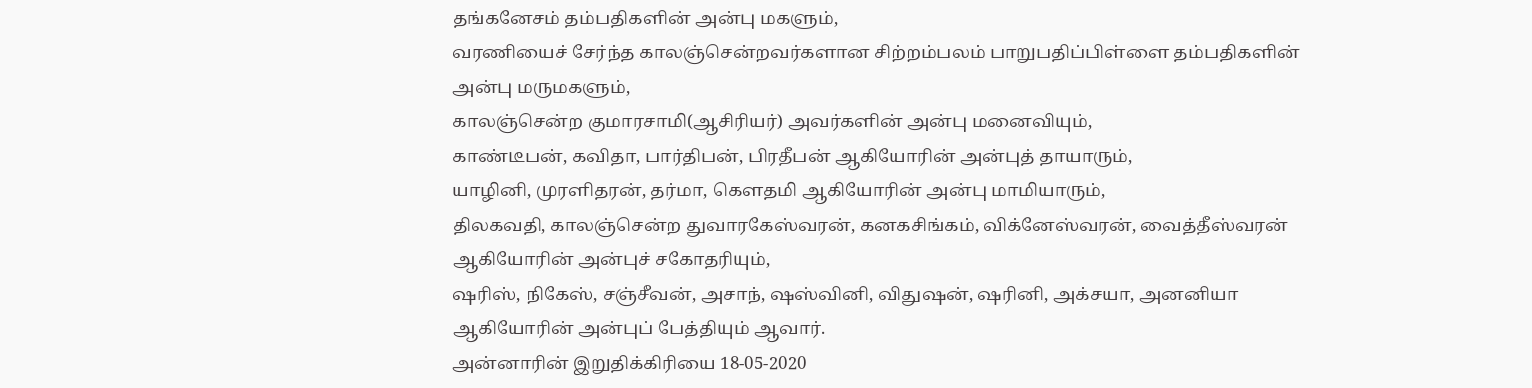தங்கனேசம் தம்பதிகளின் அன்பு மகளும்,
வரணியைச் சேர்ந்த காலஞ்சென்றவர்களான சிற்றம்பலம் பாறுபதிப்பிள்ளை தம்பதிகளின் அன்பு மருமகளும்,
காலஞ்சென்ற குமாரசாமி(ஆசிரியர்) அவர்களின் அன்பு மனைவியும்,
காண்டீபன், கவிதா, பார்திபன், பிரதீபன் ஆகியோரின் அன்புத் தாயாரும்,
யாழினி, முரளிதரன், தர்மா, கௌதமி ஆகியோரின் அன்பு மாமியாரும்,
திலகவதி, காலஞ்சென்ற துவாரகேஸ்வரன், கனகசிங்கம், விக்னேஸ்வரன், வைத்தீஸ்வரன் ஆகியோரின் அன்புச் சகோதரியும்,
ஷரிஸ், நிகேஸ், சஞ்சீவன், அசாந், ஷஸ்வினி, விதுஷன், ஷரினி, அக்சயா, அனனியா ஆகியோரின் அன்புப் பேத்தியும் ஆவார்.
அன்னாரின் இறுதிக்கிரியை 18-05-2020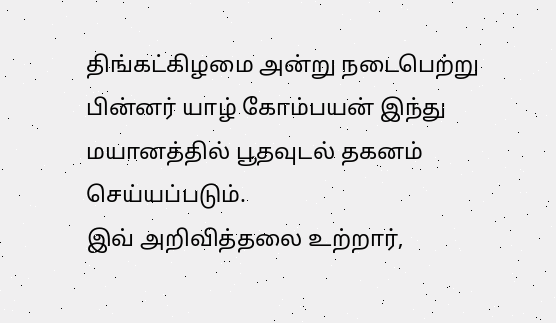திங்கட்கிழமை அன்று நடைபெற்று பின்னர் யாழ் கோம்பயன் இந்து மயானத்தில் பூதவுடல் தகனம் செய்யப்படும்.
இவ் அறிவித்தலை உற்றார்,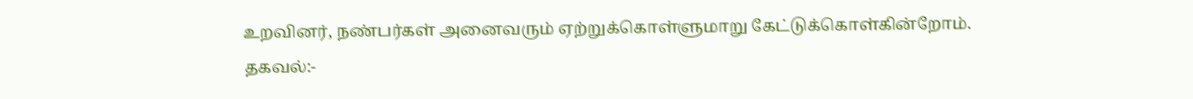உறவினர், நண்பர்கள் அனைவரும் ஏற்றுக்கொள்ளுமாறு கேட்டுக்கொள்கின்றோம்.
தகவல்:-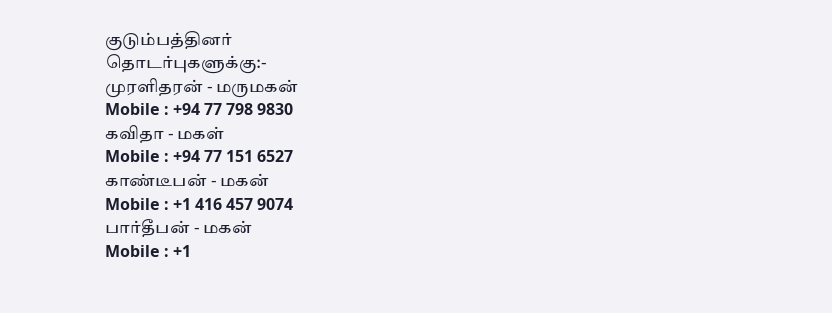குடும்பத்தினர்
தொடர்புகளுக்கு:-
முரளிதரன் - மருமகன்
Mobile : +94 77 798 9830
கவிதா - மகள்
Mobile : +94 77 151 6527
காண்டீபன் - மகன்
Mobile : +1 416 457 9074
பார்தீபன் - மகன்
Mobile : +1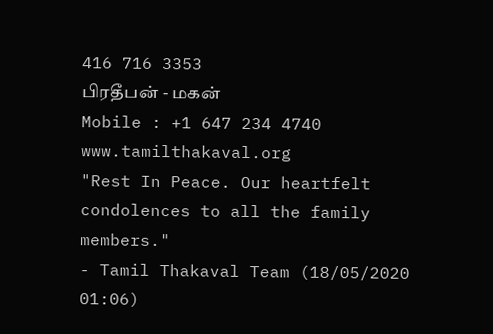416 716 3353
பிரதீபன் - மகன்
Mobile : +1 647 234 4740
www.tamilthakaval.org
"Rest In Peace. Our heartfelt condolences to all the family members."
- Tamil Thakaval Team (18/05/2020 01:06)